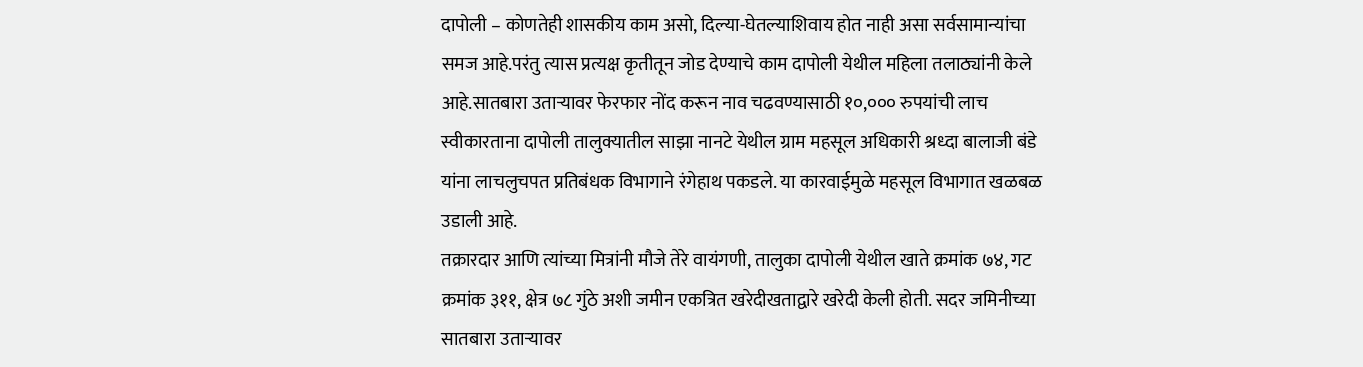दापोली – कोणतेही शासकीय काम असो, दिल्या-घेतल्याशिवाय होत नाही असा सर्वसामान्यांचा समज आहे.परंतु त्यास प्रत्यक्ष कृतीतून जोड देण्याचे काम दापोली येथील महिला तलाठ्यांनी केले आहे.सातबारा उताऱ्यावर फेरफार नोंद करून नाव चढवण्यासाठी १०,००० रुपयांची लाच स्वीकारताना दापोली तालुक्यातील साझा नानटे येथील ग्राम महसूल अधिकारी श्रध्दा बालाजी बंडे यांना लाचलुचपत प्रतिबंधक विभागाने रंगेहाथ पकडले. या कारवाईमुळे महसूल विभागात खळबळ उडाली आहे.
तक्रारदार आणि त्यांच्या मित्रांनी मौजे तेरे वायंगणी, तालुका दापोली येथील खाते क्रमांक ७४, गट क्रमांक ३११, क्षेत्र ७८ गुंठे अशी जमीन एकत्रित खरेदीखताद्वारे खरेदी केली होती. सदर जमिनीच्या सातबारा उताऱ्यावर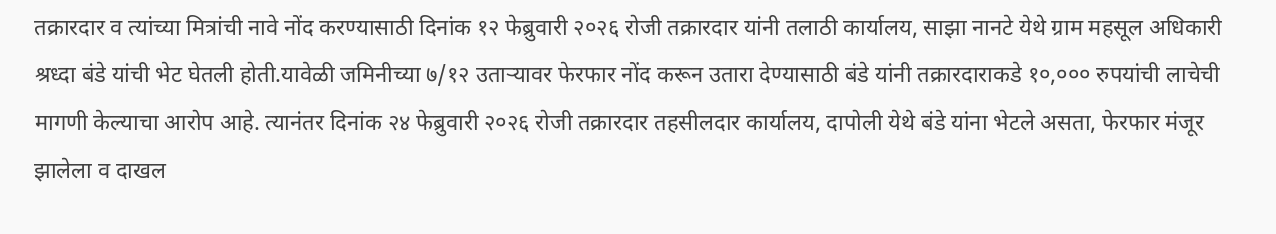तक्रारदार व त्यांच्या मित्रांची नावे नोंद करण्यासाठी दिनांक १२ फेब्रुवारी २०२६ रोजी तक्रारदार यांनी तलाठी कार्यालय, साझा नानटे येथे ग्राम महसूल अधिकारी श्रध्दा बंडे यांची भेट घेतली होती.यावेळी जमिनीच्या ७/१२ उताऱ्यावर फेरफार नोंद करून उतारा देण्यासाठी बंडे यांनी तक्रारदाराकडे १०,००० रुपयांची लाचेची मागणी केल्याचा आरोप आहे. त्यानंतर दिनांक २४ फेब्रुवारी २०२६ रोजी तक्रारदार तहसीलदार कार्यालय, दापोली येथे बंडे यांना भेटले असता, फेरफार मंजूर झालेला व दाखल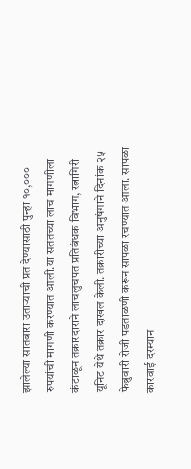झालेल्या सातबारा उताऱ्याची प्रत देण्यासाठी पुन्हा १०,००० रुपयांची मागणी करण्यात आली.या सततच्या लाच मागणीला कंटाळून तक्रारदाराने लाचलुचपत प्रतिबंधक विभाग, रत्नागिरी यूनिट येथे तक्रार दाखल केली. तक्रारीच्या अनुषंगाने दिनांक २५ फेब्रुवारी रोजी पडताळणी करून सापळा रचण्यात आला. सापळा कारवाई दरम्यान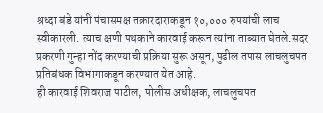श्रध्दा बंडे यांनी पंचासमक्ष तक्रारदाराकडून १०,००० रुपयांची लाच स्वीकारली. त्याच क्षणी पथकाने कारवाई करून त्यांना ताब्यात घेतले.सदर प्रकरणी गुन्हा नोंद करण्याची प्रक्रिया सुरू असून, पुढील तपास लाचलुचपत प्रतिबंधक विभागाकडून करण्यात येत आहे.
ही कारवाई शिवराज पाटील, पोलीस अधीक्षक, लाचलुचपत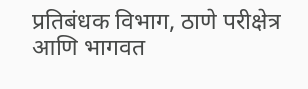प्रतिबंधक विभाग, ठाणे परीक्षेत्र आणि भागवत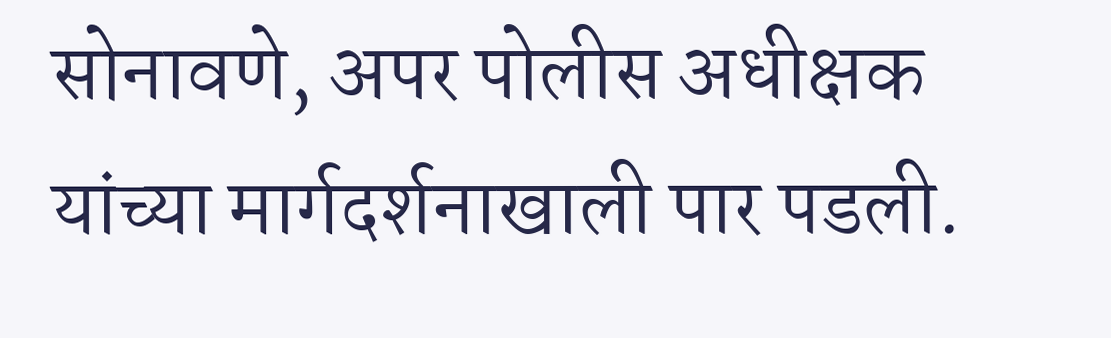सोनावणे, अपर पोलीस अधीक्षक यांच्या मार्गदर्शनाखाली पार पडली.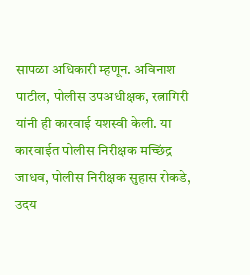सापळा अधिकारी म्हणून. अविनाश पाटील, पोलीस उपअधीक्षक, रत्नागिरी यांनी ही कारवाई यशस्वी केली. या कारवाईत पोलीस निरीक्षक मच्छिंद्र जाधव, पोलीस निरीक्षक सुहास रोकडे, उदय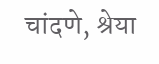चांदणे, श्रेया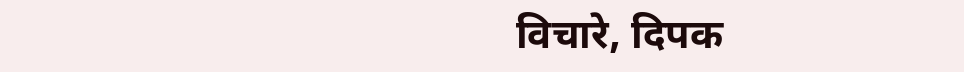विचारे, दिपक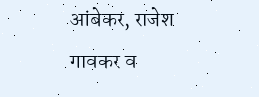आंबेकर, राजेश गावकर व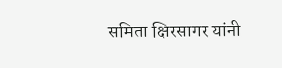समिता क्षिरसागर यांनी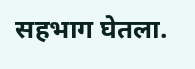सहभाग घेतला.